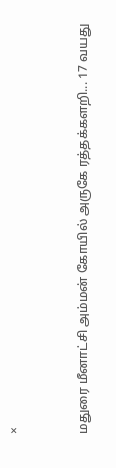×


மதுரை மீனாட்சி அம்மன் கோயில் அருகே ரத்தக்களறி... 17 வயது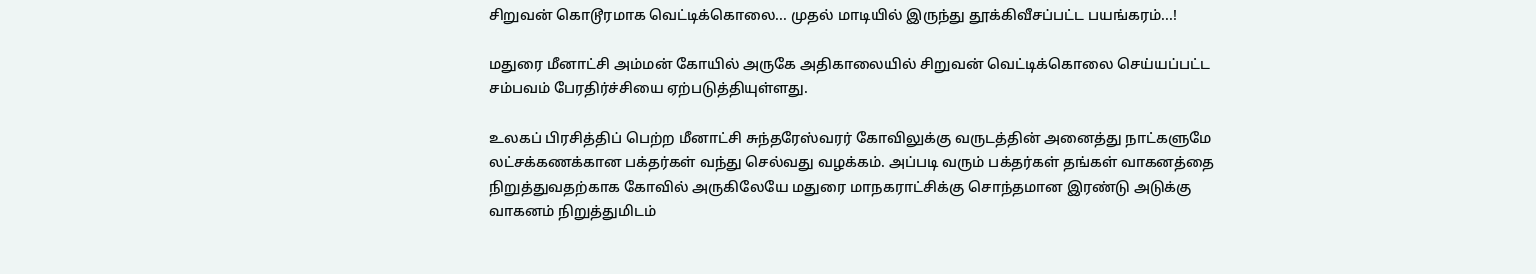சிறுவன் கொடூரமாக வெட்டிக்கொலை... முதல் மாடியில் இருந்து தூக்கிவீசப்பட்ட பயங்கரம்...!

மதுரை மீனாட்சி அம்மன் கோயில் அருகே அதிகாலையில் சிறுவன் வெட்டிக்கொலை செய்யப்பட்ட சம்பவம் பேரதிர்ச்சியை ஏற்படுத்தியுள்ளது.

உலகப் பிரசித்திப் பெற்ற மீனாட்சி சுந்தரேஸ்வரர் கோவிலுக்கு வருடத்தின் அனைத்து நாட்களுமே லட்சக்கணக்கான பக்தர்கள் வந்து செல்வது வழக்கம். அப்படி வரும் பக்தர்கள் தங்கள் வாகனத்தை நிறுத்துவதற்காக கோவில் அருகிலேயே மதுரை மாநகராட்சிக்கு சொந்தமான இரண்டு அடுக்கு வாகனம் நிறுத்துமிடம்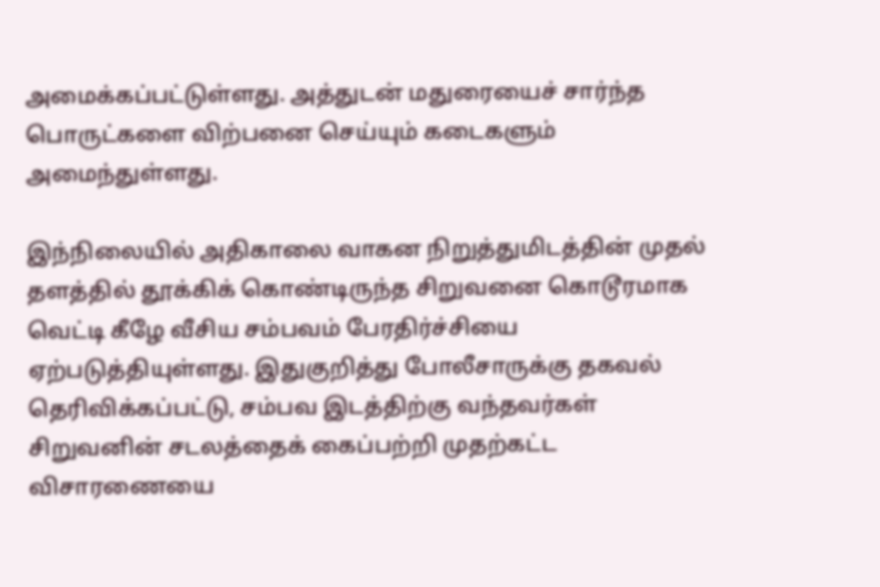அமைக்கப்பட்டுள்ளது. அத்துடன் மதுரையைச் சார்ந்த பொருட்களை விற்பனை செய்யும் கடைகளும் அமைந்துள்ளது.

இந்நிலையில் அதிகாலை வாகன நிறுத்துமிடத்தின் முதல் தளத்தில் தூக்கிக் கொண்டிருந்த சிறுவனை கொடூரமாக வெட்டி கீழே வீசிய சம்பவம் பேரதிர்ச்சியை ஏற்படுத்தியுள்ளது. இதுகுறித்து போலீசாருக்கு தகவல் தெரிவிக்கப்பட்டு, சம்பவ இடத்திற்கு வந்தவர்கள் சிறுவனின் சடலத்தைக் கைப்பற்றி முதற்கட்ட விசாரணையை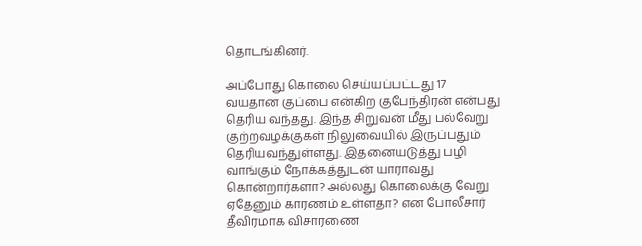தொடங்கினர்.

அப்போது கொலை செய்யப்பட்டது 17 வயதான குப்பை என்கிற குபேந்திரன் என்பது தெரிய வந்தது. இந்த சிறுவன் மீது பல்வேறு குற்றவழக்குகள் நிலுவையில் இருப்பதும் தெரியவந்துள்ளது. இதனையடுத்து பழி வாங்கும் நோக்கத்துடன் யாராவது கொன்றார்களா? அல்லது கொலைக்கு வேறு ஏதேனும் காரணம் உள்ளதா? என போலீசார் தீவிரமாக விசாரணை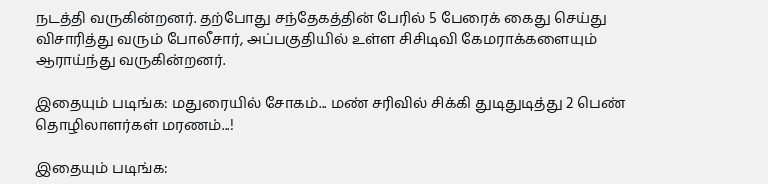நடத்தி வருகின்றனர். தற்போது சந்தேகத்தின் பேரில் 5 பேரைக் கைது செய்து விசாரித்து வரும் போலீசார், அப்பகுதியில் உள்ள சிசிடிவி கேமராக்களையும் ஆராய்ந்து வருகின்றனர்.

இதையும் படிங்க: மதுரையில் சோகம்... மண் சரிவில் சிக்கி துடிதுடித்து 2 பெண் தொழிலாளர்கள் மரணம்...!

இதையும் படிங்க: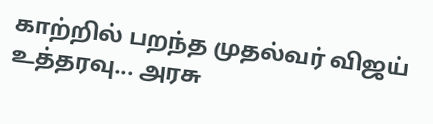காற்றில் பறந்த முதல்வர் விஜய் உத்தரவு... அரசு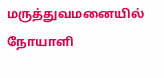மருத்துவமனையில் நோயாளி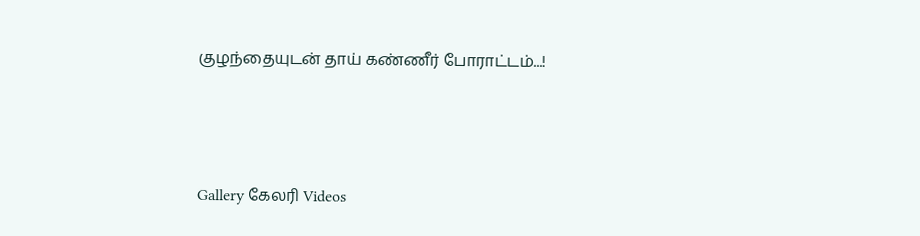குழந்தையுடன் தாய் கண்ணீர் போராட்டம்...!




Gallery கேலரி Videos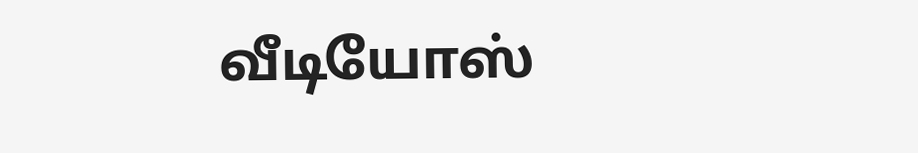வீடியோஸ்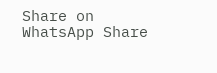Share on WhatsApp Share